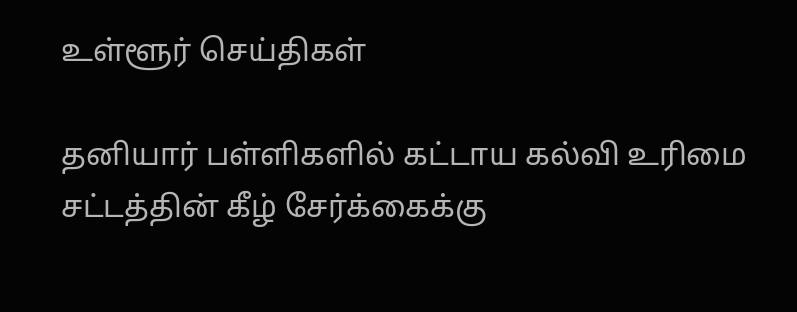உள்ளூர் செய்திகள்

தனியார் பள்ளிகளில் கட்டாய கல்வி உரிமை சட்டத்தின் கீழ் சேர்க்கைக்கு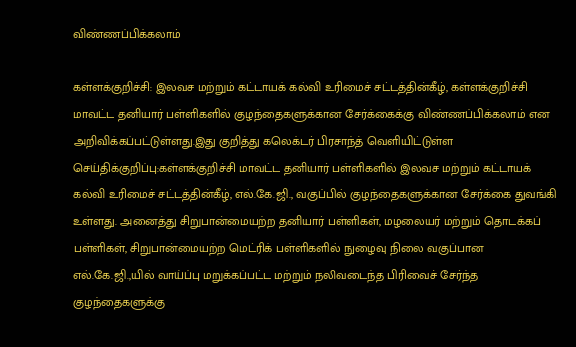விண்ணப்பிக்கலாம்

கள்ளக்குறிச்சி: இலவச மற்றும் கட்டாயக் கல்வி உரிமைச் சட்டத்தின்கீழ், கள்ளக்குறிச்சி மாவட்ட தனியார் பள்ளிகளில் குழந்தைகளுக்கான சேர்க்கைக்கு விண்ணப்பிக்கலாம் என அறிவிக்கப்பட்டுள்ளது.இது குறித்து கலெக்டர் பிரசாந்த் வெளியிட்டுள்ள செய்திக்குறிப்பு:கள்ளக்குறிச்சி மாவட்ட தனியார் பள்ளிகளில் இலவச மற்றும் கட்டாயக் கல்வி உரிமைச் சட்டத்தின்கீழ், எல்.கே.ஜி., வகுப்பில் குழந்தைகளுக்கான சேர்க்கை துவங்கி உள்ளது. அனைத்து சிறுபான்மையற்ற தனியார் பள்ளிகள், மழலையர் மற்றும் தொடக்கப் பள்ளிகள், சிறுபான்மையற்ற மெட்ரிக் பள்ளிகளில் நுழைவு நிலை வகுப்பான எல்.கே.ஜி.,யில் வாய்ப்பு மறுக்கப்பட்ட மற்றும் நலிவடைந்த பிரிவைச் சேர்ந்த குழந்தைகளுக்கு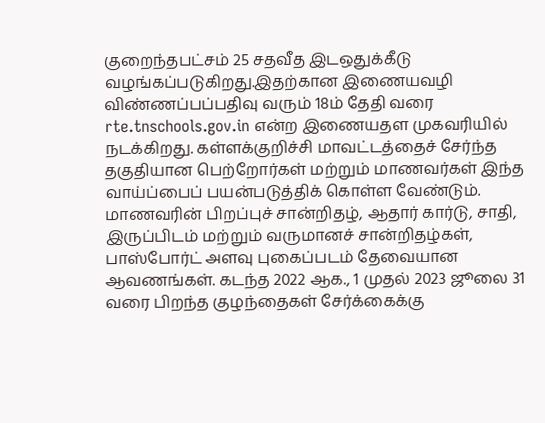குறைந்தபட்சம் 25 சதவீத இடஒதுக்கீடு வழங்கப்படுகிறது.இதற்கான இணையவழி விண்ணப்பப்பதிவு வரும் 18ம் தேதி வரை rte.tnschools.gov.in என்ற இணையதள முகவரியில் நடக்கிறது. கள்ளக்குறிச்சி மாவட்டத்தைச் சேர்ந்த தகுதியான பெற்றோர்கள் மற்றும் மாணவர்கள் இந்த வாய்ப்பைப் பயன்படுத்திக் கொள்ள வேண்டும். மாணவரின் பிறப்புச் சான்றிதழ், ஆதார் கார்டு, சாதி, இருப்பிடம் மற்றும் வருமானச் சான்றிதழ்கள், பாஸ்போர்ட் அளவு புகைப்படம் தேவையான ஆவணங்கள். கடந்த 2022 ஆக., 1 முதல் 2023 ஜூலை 31 வரை பிறந்த குழந்தைகள் சேர்க்கைக்கு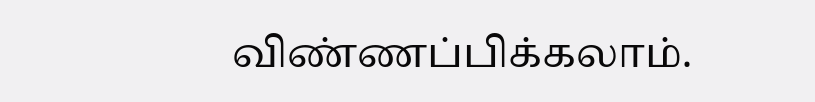விண்ணப்பிக்கலாம்.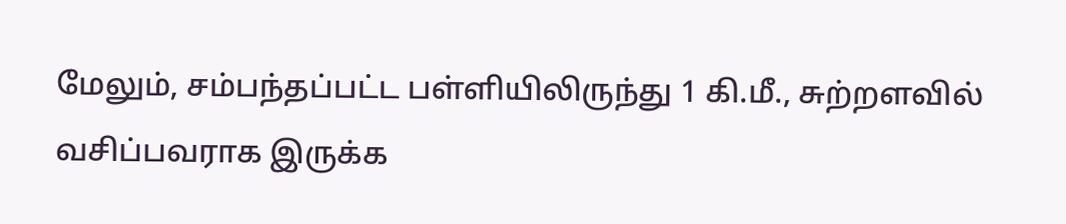மேலும், சம்பந்தப்பட்ட பள்ளியிலிருந்து 1 கி.மீ., சுற்றளவில் வசிப்பவராக இருக்க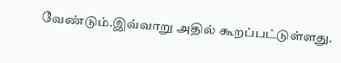வேண்டும்.இவ்வாறு அதில் கூறப்பட்டுள்ளது.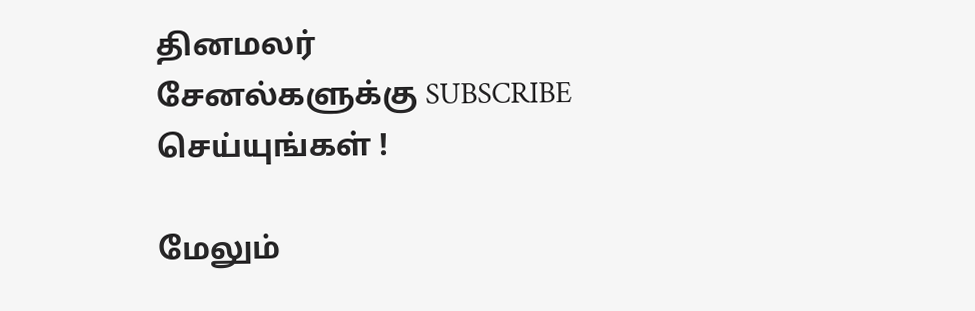தினமலர் சேனல்களுக்கு SUBSCRIBE செய்யுங்கள் !

மேலும்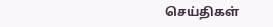செய்திகள்